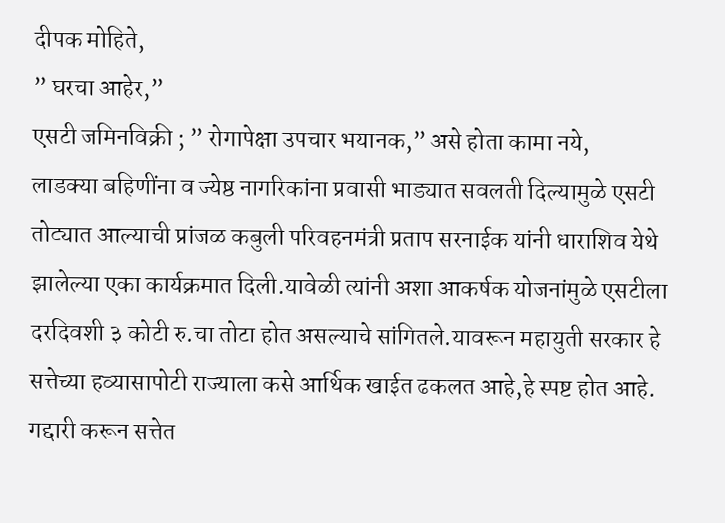दीपक मोहिते,
” घरचा आहेर,”
एसटी जमिनविक्री ; ” रोगापेक्षा उपचार भयानक,” असे होता कामा नये,
लाडक्या बहिणींना व ज्येष्ठ नागरिकांना प्रवासी भाड्यात सवलती दिल्यामुळे एसटी तोट्यात आल्याची प्रांजळ कबुली परिवहनमंत्री प्रताप सरनाईक यांनी धाराशिव येथे झालेल्या एका कार्यक्रमात दिली.यावेळी त्यांनी अशा आकर्षक योजनांमुळे एसटीला दरदिवशी ३ कोटी रु.चा तोटा होत असल्याचे सांगितले.यावरून महायुती सरकार हे सत्तेच्या हव्यासापोटी राज्याला कसे आर्थिक खाईत ढकलत आहे,हे स्पष्ट होत आहे.
गद्दारी करून सत्तेत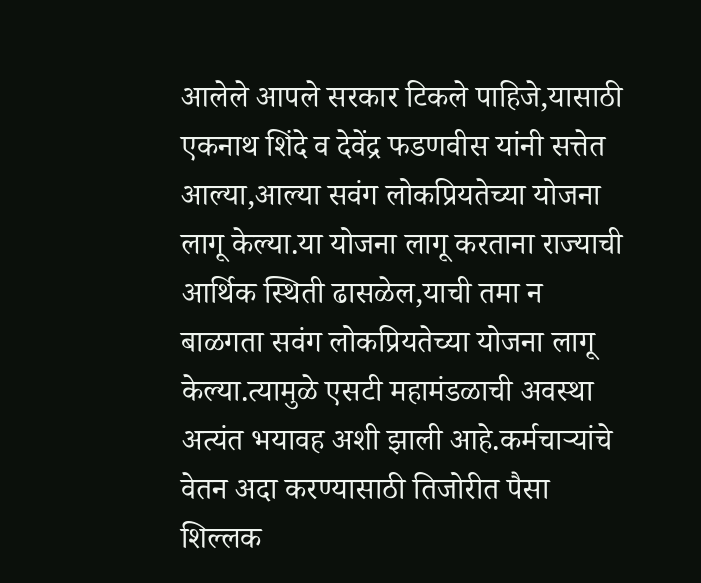आलेले आपले सरकार टिकले पाहिजे,यासाठी
एकनाथ शिंदे व देवेंद्र फडणवीस यांनी सत्तेत आल्या,आल्या सवंग लोकप्रियतेच्या योजना लागू केल्या.या योजना लागू करताना राज्याची आर्थिक स्थिती ढासळेल,याची तमा न बाळगता सवंग लोकप्रियतेच्या योजना लागू केल्या.त्यामुळे एसटी महामंडळाची अवस्था अत्यंत भयावह अशी झाली आहे.कर्मचाऱ्यांचे वेतन अदा करण्यासाठी तिजोरीत पैसा शिल्लक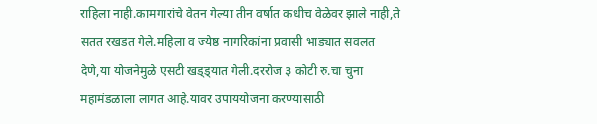राहिला नाही.कामगारांचे वेतन गेल्या तीन वर्षात कधीच वेळेवर झाले नाही,ते सतत रखडत गेले.महिला व ज्येष्ठ नागरिकांना प्रवासी भाड्यात सवलत देणे,या योजनेमुळे एसटी खड्ड्यात गेली.दररोज ३ कोटी रु.चा चुना महामंडळाला लागत आहे.यावर उपाययोजना करण्यासाठी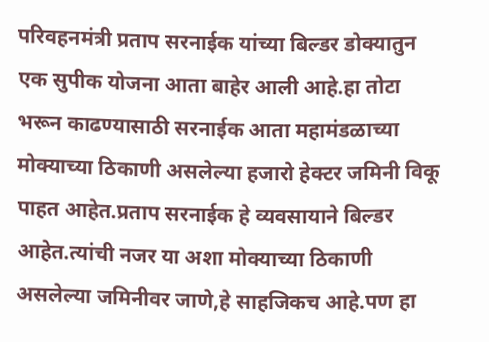परिवहनमंत्री प्रताप सरनाईक यांच्या बिल्डर डोक्यातुन एक सुपीक योजना आता बाहेर आली आहे.हा तोटा भरून काढण्यासाठी सरनाईक आता महामंडळाच्या मोक्याच्या ठिकाणी असलेल्या हजारो हेक्टर जमिनी विकू पाहत आहेत.प्रताप सरनाईक हे व्यवसायाने बिल्डर आहेत.त्यांची नजर या अशा मोक्याच्या ठिकाणी असलेल्या जमिनीवर जाणे,हे साहजिकच आहे.पण हा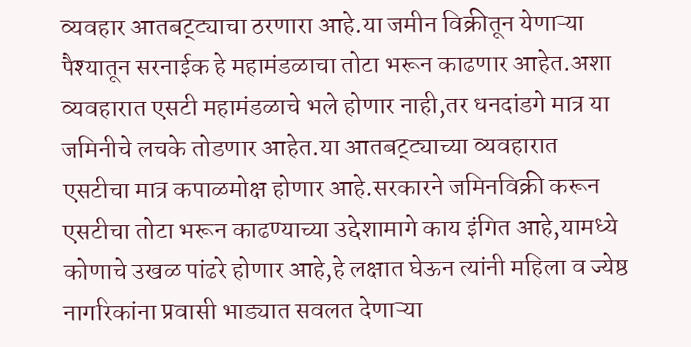व्यवहार आतबट्ट्याचा ठरणारा आहे.या जमीन विक्रीतून येणाऱ्या पैश्यातून सरनाईक हे महामंडळाचा तोटा भरून काढणार आहेत.अशा व्यवहारात एसटी महामंडळाचे भले होणार नाही,तर धनदांडगे मात्र या जमिनीचे लचके तोडणार आहेत.या आतबट्ट्याच्या व्यवहारात एसटीचा मात्र कपाळमोक्ष होणार आहे.सरकारने जमिनविक्री करून एसटीचा तोटा भरून काढण्याच्या उद्देशामागे काय इंगित आहे,यामध्ये कोणाचे उखळ पांढरे होणार आहे,हे लक्षात घेऊन त्यांनी महिला व ज्येष्ठ नागरिकांना प्रवासी भाड्यात सवलत देणाऱ्या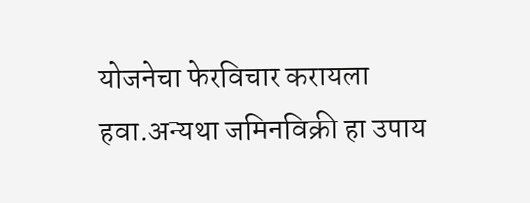योजनेचा फेरविचार करायला हवा.अन्यथा जमिनविक्री हा उपाय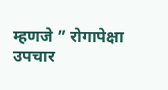म्हणजे ” रोगापेक्षा उपचार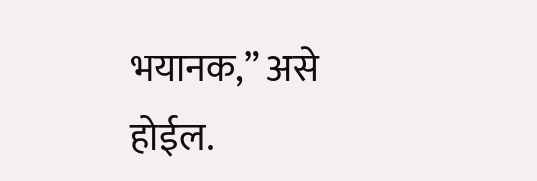भयानक,” असे होईल.